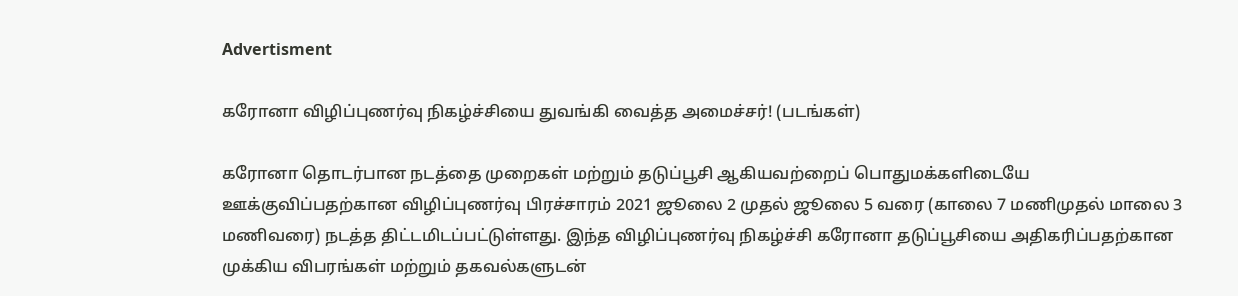Advertisment

கரோனா விழிப்புணர்வு நிகழ்ச்சியை துவங்கி வைத்த அமைச்சர்! (படங்கள்)

கரோனா தொடர்பான நடத்தை முறைகள் மற்றும் தடுப்பூசி ஆகியவற்றைப் பொதுமக்களிடையே ஊக்குவிப்பதற்கான விழிப்புணர்வு பிரச்சாரம் 2021 ஜூலை 2 முதல் ஜூலை 5 வரை (காலை 7 மணிமுதல் மாலை 3 மணிவரை) நடத்த திட்டமிடப்பட்டுள்ளது. இந்த விழிப்புணர்வு நிகழ்ச்சி கரோனா தடுப்பூசியை அதிகரிப்பதற்கான முக்கிய விபரங்கள் மற்றும் தகவல்களுடன்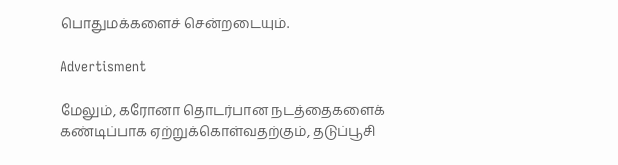பொதுமக்களைச் சென்றடையும்.

Advertisment

மேலும், கரோனா தொடர்பான நடத்தைகளைக் கண்டிப்பாக ஏற்றுக்கொள்வதற்கும், தடுப்பூசி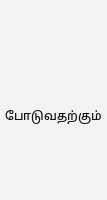போடுவதற்கும்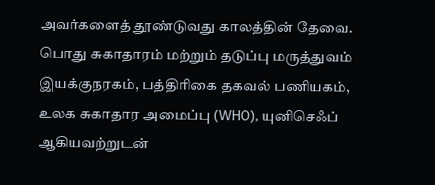அவர்களைத் தூண்டுவது காலத்தின் தேவை. பொது சுகாதாரம் மற்றும் தடுப்பு மருத்துவம் இயக்குநரகம், பத்திரிகை தகவல் பணியகம், உலக சுகாதார அமைப்பு (WHO), யுனிசெஃப் ஆகியவற்றுடன்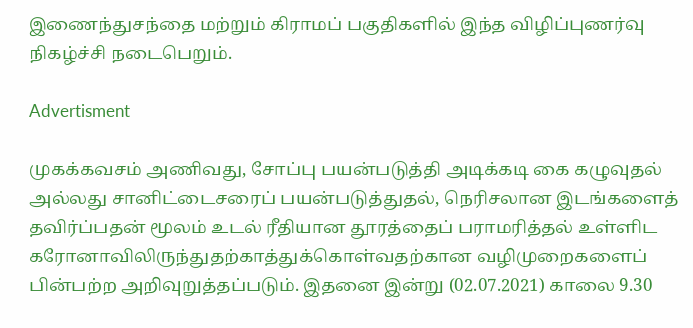இணைந்துசந்தை மற்றும் கிராமப் பகுதிகளில் இந்த விழிப்புணர்வு நிகழ்ச்சி நடைபெறும்.

Advertisment

முகக்கவசம் அணிவது, சோப்பு பயன்படுத்தி அடிக்கடி கை கழுவுதல் அல்லது சானிட்டைசரைப் பயன்படுத்துதல், நெரிசலான இடங்களைத் தவிர்ப்பதன் மூலம் உடல் ரீதியான தூரத்தைப் பராமரித்தல் உள்ளிட கரோனாவிலிருந்துதற்காத்துக்கொள்வதற்கான வழிமுறைகளைப் பின்பற்ற அறிவுறுத்தப்படும். இதனை இன்று (02.07.2021) காலை 9.30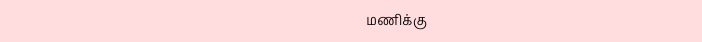மணிக்கு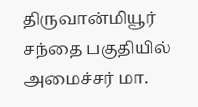திருவான்மியூர் சந்தை பகுதியில் அமைச்சர் மா.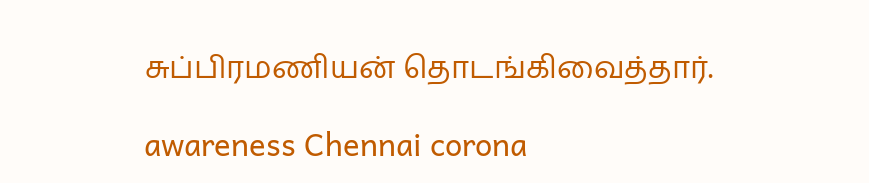சுப்பிரமணியன் தொடங்கிவைத்தார்.

awareness Chennai corona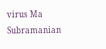virus Ma Subramanian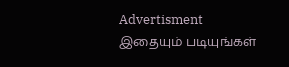Advertisment
இதையும் படியுங்கள்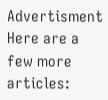Advertisment
Here are a few more articles: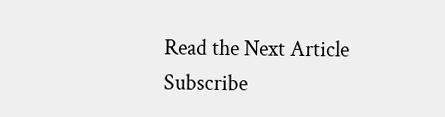Read the Next Article
Subscribe